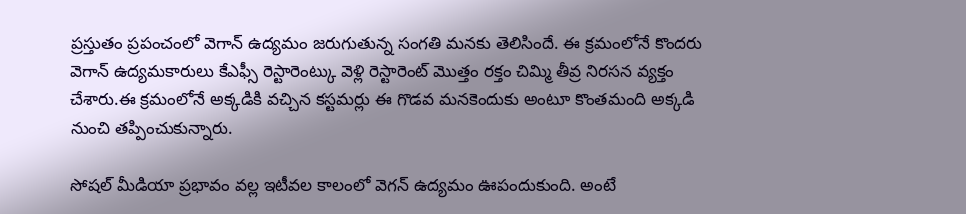ప్రస్తుతం ప్రపంచంలో వెగాన్ ఉద్యమం జరుగుతున్న సంగతి మనకు తెలిసిందే. ఈ క్రమంలోనే కొందరు వెగాన్ ఉద్యమకారులు కేఎఫ్సీ రెస్టారెంట్కు వెళ్లి రెస్టారెంట్ మొత్తం రక్తం చిమ్మి తీవ్ర నిరసన వ్యక్తం చేశారు.ఈ క్రమంలోనే అక్కడికి వచ్చిన కస్టమర్లు ఈ గొడవ మనకెందుకు అంటూ కొంతమంది అక్కడి నుంచి తప్పించుకున్నారు.

సోషల్ మీడియా ప్రభావం వల్ల ఇటీవల కాలంలో వెగన్ ఉద్యమం ఊపందుకుంది. అంటే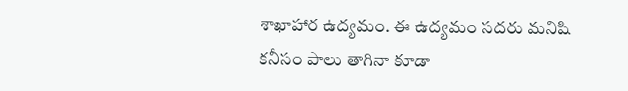శాఖాహార ఉద్యమం. ఈ ఉద్యమం సదరు మనిషి కనీసం పాలు తాగినా కూడా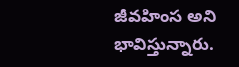జీవహింస అని భావిస్తున్నారు.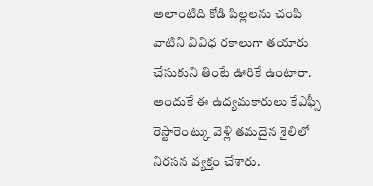అలాంటిది కోడి పిల్లలను చంపి వాటిని వివిధ రకాలుగా తయారు చేసుకుని తింటే ఊరికే ఉంటారా. అందుకే ఈ ఉద్యమకారులు కేఎఫ్సీ రెస్టారెంట్కు వెళ్లి తమదైన శైలిలో నిరసన వ్యక్తం చేశారు.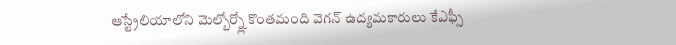ఆస్ట్రేలియాలోని మెల్బోర్న్లో కొంతమంది వెగన్ ఉద్యమకారులు కేఎఫ్సీ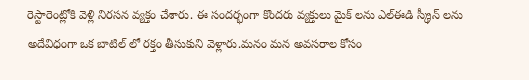రెస్టారెంట్లోకి వెళ్లి నిరసన వ్యక్తం చేశారు. ఈ సందర్భంగా కొందరు వ్యక్తులు మైక్ లను ఎల్ఈడి స్క్రీన్ లను అదేవిధంగా ఒక బాటిల్ లో రక్తం తీసుకుని వెళ్లారు.మనం మన అవసరాల కోసం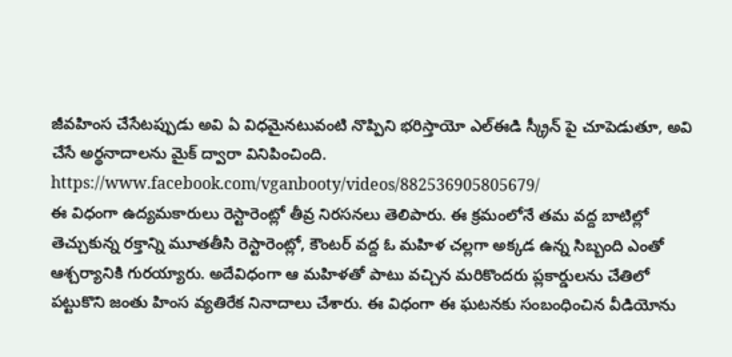జీవహింస చేసేటప్పుడు అవి ఏ విధమైనటువంటి నొప్పిని భరిస్తాయో ఎల్ఈడి స్క్రీన్ పై చూపెడుతూ, అవి చేసే అర్థనాదాలను మైక్ ద్వారా వినిపించింది.
https://www.facebook.com/vganbooty/videos/882536905805679/
ఈ విధంగా ఉద్యమకారులు రెస్టారెంట్లో తీవ్ర నిరసనలు తెలిపారు. ఈ క్రమంలోనే తమ వద్ద బాటిల్లో తెచ్చుకున్న రక్తాన్ని మూతతీసి రెస్టారెంట్లో, కౌంటర్ వద్ద ఓ మహిళ చల్లగా అక్కడ ఉన్న సిబ్బంది ఎంతో ఆశ్చర్యానికి గురయ్యారు. అదేవిధంగా ఆ మహిళతో పాటు వచ్చిన మరికొందరు ప్లకార్డులను చేతిలో పట్టుకొని జంతు హింస వ్యతిరేక నినాదాలు చేశారు. ఈ విధంగా ఈ ఘటనకు సంబంధించిన వీడియోను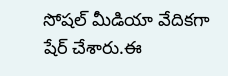సోషల్ మీడియా వేదికగా షేర్ చేశారు.ఈ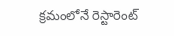క్రమంలోనే రెస్టారెంట్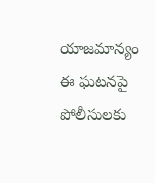యాజమాన్యం ఈ ఘటనపై పోలీసులకు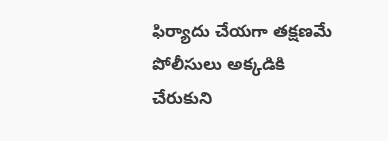ఫిర్యాదు చేయగా తక్షణమే పోలీసులు అక్కడికి చేరుకుని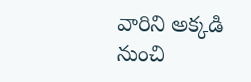వారిని అక్కడి నుంచి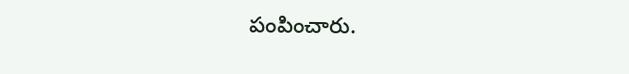పంపించారు.